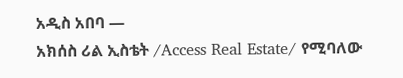አዲስ አበባ —
አክሰስ ሪል ኢስቴት /Access Real Estate/ የሚባለው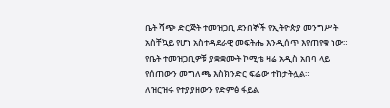ቤት ሻጭ ድርጅት ተመዝጋቢ ደንበኞች የኢትዮጵያ መንግሥት አስቸኳይ የሆነ አስተዳደራዊ መፍትሔ እንዲሰጥ እየጠየቁ ነው።
የቤት ተመዝጋቢዎቹ ያቋቋሙት ኮሚቴ ዛሬ አዲስ አበባ ላይ የሰጠውን መግለጫ እስክንድር ፍሬው ተከታትሏል።
ለዝርዝሩ የተያያዘውን የድምፅ ፋይል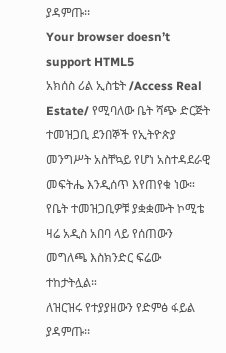ያዳምጡ፡፡
Your browser doesn’t support HTML5
አክሰስ ሪል ኢስቴት /Access Real Estate/ የሚባለው ቤት ሻጭ ድርጅት ተመዝጋቢ ደንበኞች የኢትዮጵያ መንግሥት አስቸኳይ የሆነ አስተዳደራዊ መፍትሔ እንዲሰጥ እየጠየቁ ነው።
የቤት ተመዝጋቢዎቹ ያቋቋሙት ኮሚቴ ዛሬ አዲስ አበባ ላይ የሰጠውን መግለጫ እስክንድር ፍሬው ተከታትሏል።
ለዝርዝሩ የተያያዘውን የድምፅ ፋይል ያዳምጡ፡፡